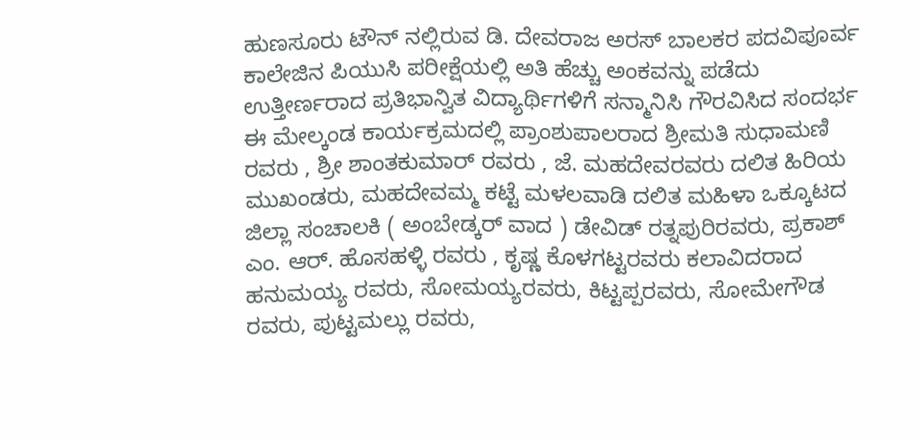ಹುಣಸೂರು ಟೌನ್ ನಲ್ಲಿರುವ ಡಿ. ದೇವರಾಜ ಅರಸ್ ಬಾಲಕರ ಪದವಿಪೂರ್ವ ಕಾಲೇಜಿನ ಪಿಯುಸಿ ಪರೀಕ್ಷೆಯಲ್ಲಿ ಅತಿ ಹೆಚ್ಚು ಅಂಕವನ್ನು ಪಡೆದು ಉತ್ತೀರ್ಣರಾದ ಪ್ರತಿಭಾನ್ವಿತ ವಿದ್ಯಾರ್ಥಿಗಳಿಗೆ ಸನ್ಮಾನಿಸಿ ಗೌರವಿಸಿದ ಸಂದರ್ಭ ಈ ಮೇಲ್ಕಂಡ ಕಾರ್ಯಕ್ರಮದಲ್ಲಿ ಪ್ರಾಂಶುಪಾಲರಾದ ಶ್ರೀಮತಿ ಸುಧಾಮಣಿ ರವರು , ಶ್ರೀ ಶಾಂತಕುಮಾರ್ ರವರು , ಜೆ. ಮಹದೇವರವರು ದಲಿತ ಹಿರಿಯ ಮುಖಂಡರು, ಮಹದೇವಮ್ಮ ಕಟ್ಟೆ ಮಳಲವಾಡಿ ದಲಿತ ಮಹಿಳಾ ಒಕ್ಕೂಟದ ಜಿಲ್ಲಾ ಸಂಚಾಲಕಿ ( ಅಂಬೇಡ್ಕರ್ ವಾದ ) ಡೇವಿಡ್ ರತ್ನಪುರಿರವರು, ಪ್ರಕಾಶ್ ಎಂ. ಆರ್. ಹೊಸಹಳ್ಳಿ ರವರು , ಕೃಷ್ಣ ಕೊಳಗಟ್ಟರವರು ಕಲಾವಿದರಾದ ಹನುಮಯ್ಯ ರವರು, ಸೋಮಯ್ಯರವರು, ಕಿಟ್ಟಪ್ಪರವರು, ಸೋಮೇಗೌಡ ರವರು, ಪುಟ್ಟಮಲ್ಲು ರವರು,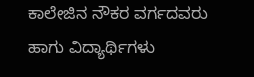ಕಾಲೇಜಿನ ನೌಕರ ವರ್ಗದವರು ಹಾಗು ವಿದ್ಯಾರ್ಥಿಗಳು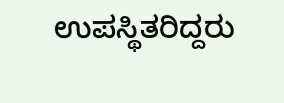ಉಪಸ್ಥಿತರಿದ್ದರು